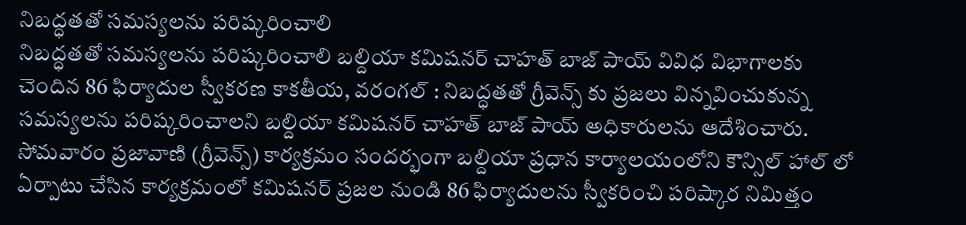నిబద్ధతతో సమస్యలను పరిష్కరించాలి
నిబద్ధతతో సమస్యలను పరిష్కరించాలి బల్దియా కమిషనర్ చాహత్ బాజ్ పాయ్ వివిధ విభాగాలకు చెందిన 86 ఫిర్యాదుల స్వీకరణ కాకతీయ, వరంగల్ : నిబద్ధతతో గ్రీవెన్స్ కు ప్రజలు విన్నవించుకున్న సమస్యలను పరిష్కరించాలని బల్దియా కమిషనర్ చాహత్ బాజ్ పాయ్ అధికారులను ఆదేశించారు. సోమవారం ప్రజావాణి (గ్రీవెన్స్) కార్యక్రమం సందర్భంగా బల్దియా ప్రధాన కార్యాలయంలోని కౌన్సిల్ హాల్ లో ఏర్పాటు చేసిన కార్యక్రమంలో కమిషనర్ ప్రజల నుండి 86 ఫిర్యాదులను స్వీకరించి పరిష్కార నిమిత్తం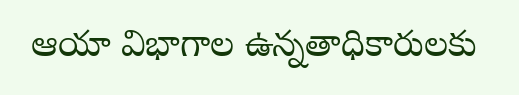ఆయా విభాగాల ఉన్నతాధికారులకు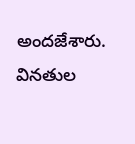అందజేశారు. వినతుల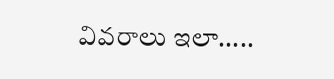వివరాలు ఇలా.....